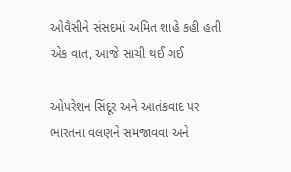ઓવૈસીને સંસદમાં અમિત શાહે કહી હતી એક વાત, આજે સાચી થઈ ગઈ

ઓપરેશન સિંદૂર અને આતંકવાદ પર ભારતના વલણને સમજાવવા અને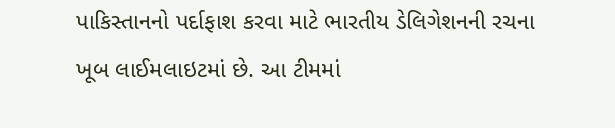પાકિસ્તાનનો પર્દાફાશ કરવા માટે ભારતીય ડેલિગેશનની રચના ખૂબ લાઈમલાઇટમાં છે. આ ટીમમાં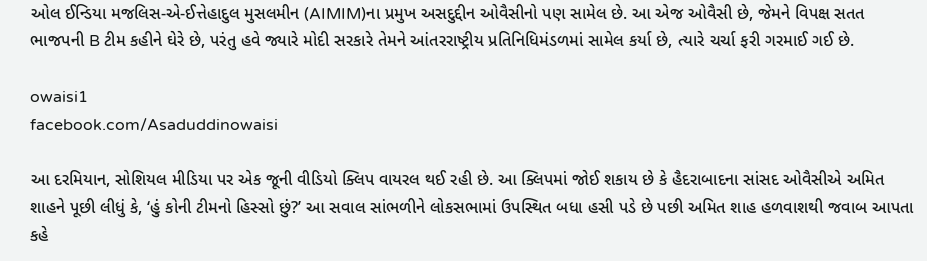ઓલ ઈન્ડિયા મજલિસ-એ-ઈત્તેહાદુલ મુસલમીન (AIMIM)ના પ્રમુખ અસદુદ્દીન ઓવૈસીનો પણ સામેલ છે. આ એજ ઓવૈસી છે, જેમને વિપક્ષ સતત ભાજપની B ટીમ કહીને ઘેરે છે, પરંતુ હવે જ્યારે મોદી સરકારે તેમને આંતરરાષ્ટ્રીય પ્રતિનિધિમંડળમાં સામેલ કર્યા છે, ત્યારે ચર્ચા ફરી ગરમાઈ ગઈ છે.

owaisi1
facebook.com/Asaduddinowaisi

આ દરમિયાન, સોશિયલ મીડિયા પર એક જૂની વીડિયો ક્લિપ વાયરલ થઈ રહી છે. આ ક્લિપમાં જોઈ શકાય છે કે હૈદરાબાદના સાંસદ ઓવૈસીએ અમિત શાહને પૂછી લીધું કે, ‘હું કોની ટીમનો હિસ્સો છું?’ આ સવાલ સાંભળીને લોકસભામાં ઉપસ્થિત બધા હસી પડે છે પછી અમિત શાહ હળવાશથી જવાબ આપતા કહે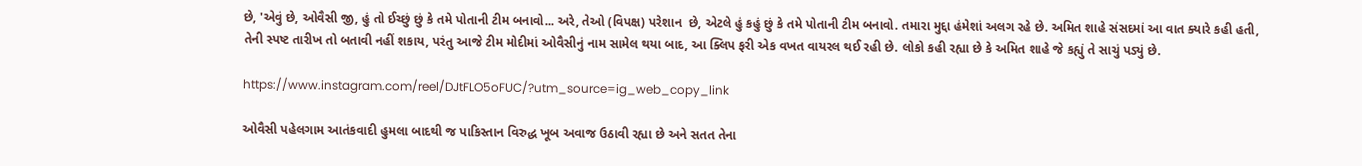છે, 'એવું છે, ઓવૈસી જી, હું તો ઈચ્છું છું કે તમે પોતાની ટીમ બનાવો... અરે, તેઓ (વિપક્ષ) પરેશાન  છે, એટલે હું કહું છું કે તમે પોતાની ટીમ બનાવો. તમારા મુદ્દા હંમેશાં અલગ રહે છે. અમિત શાહે સંસદમાં આ વાત ક્યારે કહી હતી, તેની સ્પષ્ટ તારીખ તો બતાવી નહીં શકાય, પરંતુ આજે ટીમ મોદીમાં ઓવૈસીનું નામ સામેલ થયા બાદ, આ ક્લિપ ફરી એક વખત વાયરલ થઈ રહી છે. લોકો કહી રહ્યા છે કે અમિત શાહે જે કહ્યું તે સાચું પડ્યું છે.

https://www.instagram.com/reel/DJtFLO5oFUC/?utm_source=ig_web_copy_link

ઓવૈસી પહેલગામ આતંકવાદી હુમલા બાદથી જ પાકિસ્તાન વિરુદ્ધ ખૂબ અવાજ ઉઠાવી રહ્યા છે અને સતત તેના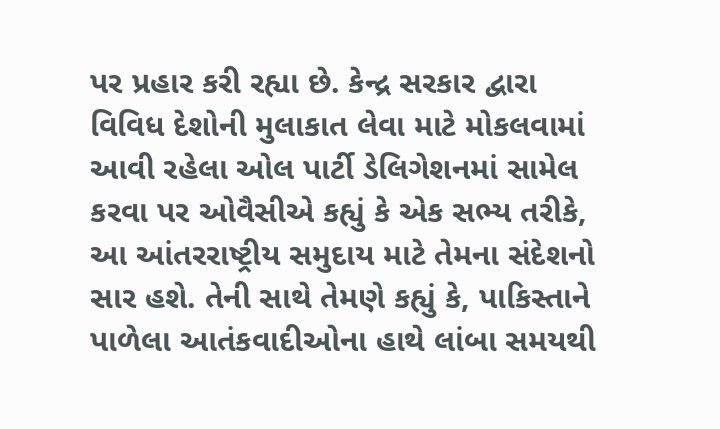પર પ્રહાર કરી રહ્યા છે. કેન્દ્ર સરકાર દ્વારા વિવિધ દેશોની મુલાકાત લેવા માટે મોકલવામાં આવી રહેલા ઓલ પાર્ટી ડેલિગેશનમાં સામેલ કરવા પર ઓવૈસીએ કહ્યું કે એક સભ્ય તરીકે, આ આંતરરાષ્ટ્રીય સમુદાય માટે તેમના સંદેશનો સાર હશે. તેની સાથે તેમણે કહ્યું કે, પાકિસ્તાને પાળેલા આતંકવાદીઓના હાથે લાંબા સમયથી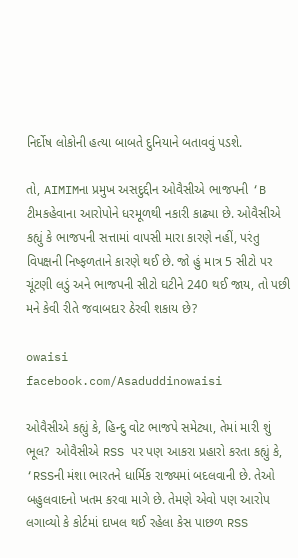નિર્દોષ લોકોની હત્યા બાબતે દુનિયાને બતાવવું પડશે.

તો, AIMIMના પ્રમુખ અસદુદ્દીન ઓવૈસીએ ભાજપની ‘B ટીમકહેવાના આરોપોને ધરમૂળથી નકારી કાઢ્યા છે. ઓવૈસીએ કહ્યું કે ભાજપની સત્તામાં વાપસી મારા કારણે નહીં, પરંતુ વિપક્ષની નિષ્ફળતાને કારણે થઈ છે. જો હું માત્ર 5 સીટો પર ચૂંટણી લડું અને ભાજપની સીટો ઘટીને 240 થઈ જાય, તો પછી મને કેવી રીતે જવાબદાર ઠેરવી શકાય છે?

owaisi
facebook.com/Asaduddinowaisi

ઓવૈસીએ કહ્યું કે, હિન્દુ વોટ ભાજપે સમેટ્યા, તેમાં મારી શું ભૂલ?  ઓવૈસીએ RSS પર પણ આકરા પ્રહારો કરતા કહ્યું કે, ‘RSSની મંશા ભારતને ધાર્મિક રાજ્યમાં બદલવાની છે. તેઓ બહુલવાદનો ખતમ કરવા માગે છે. તેમણે એવો પણ આરોપ લગાવ્યો કે કોર્ટમાં દાખલ થઈ રહેલા કેસ પાછળ RSS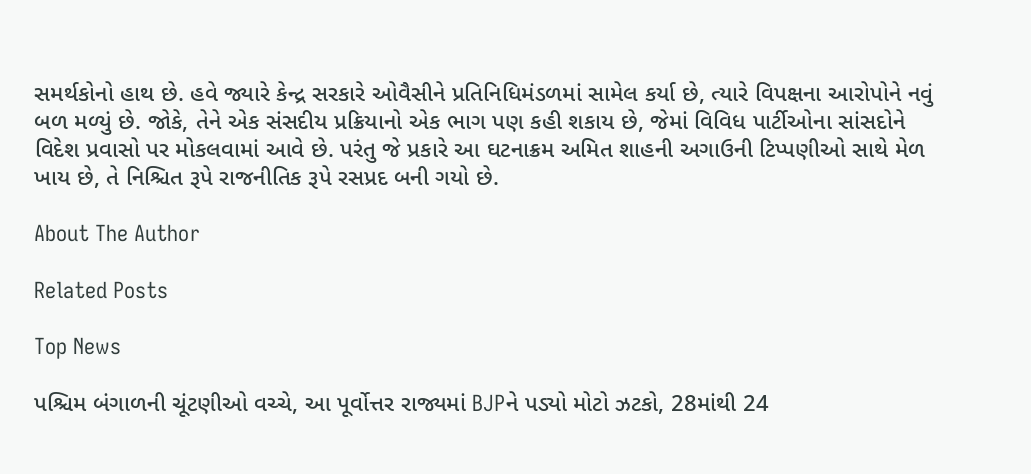સમર્થકોનો હાથ છે. હવે જ્યારે કેન્દ્ર સરકારે ઓવૈસીને પ્રતિનિધિમંડળમાં સામેલ કર્યા છે, ત્યારે વિપક્ષના આરોપોને નવું બળ મળ્યું છે. જોકે, તેને એક સંસદીય પ્રક્રિયાનો એક ભાગ પણ કહી શકાય છે, જેમાં વિવિધ પાર્ટીઓના સાંસદોને વિદેશ પ્રવાસો પર મોકલવામાં આવે છે. પરંતુ જે પ્રકારે આ ઘટનાક્રમ અમિત શાહની અગાઉની ટિપ્પણીઓ સાથે મેળ ખાય છે, તે નિશ્ચિત રૂપે રાજનીતિક રૂપે રસપ્રદ બની ગયો છે.

About The Author

Related Posts

Top News

પશ્ચિમ બંગાળની ચૂંટણીઓ વચ્ચે, આ પૂર્વોત્તર રાજ્યમાં BJPને પડ્યો મોટો ઝટકો, 28માંથી 24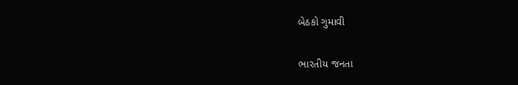બેઠકો ગુમાવી

ભારતીય જનતા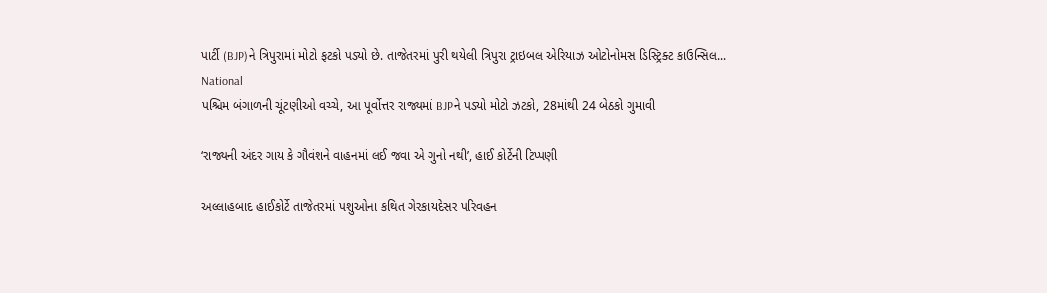પાર્ટી (BJP)ને ત્રિપુરામાં મોટો ફટકો પડ્યો છે. તાજેતરમાં પુરી થયેલી ત્રિપુરા ટ્રાઇબલ એરિયાઝ ઓટોનોમસ ડિસ્ટ્રિક્ટ કાઉન્સિલ...
National
પશ્ચિમ બંગાળની ચૂંટણીઓ વચ્ચે, આ પૂર્વોત્તર રાજ્યમાં BJPને પડ્યો મોટો ઝટકો, 28માંથી 24 બેઠકો ગુમાવી

‘રાજ્યની અંદર ગાય કે ગૌવંશને વાહનમાં લઈ જવા એ ગુનો નથી’, હાઈ કોર્ટેની ટિપ્પણી

અલ્લાહબાદ હાઈકોર્ટે તાજેતરમાં પશુઓના કથિત ગેરકાયદેસર પરિવહન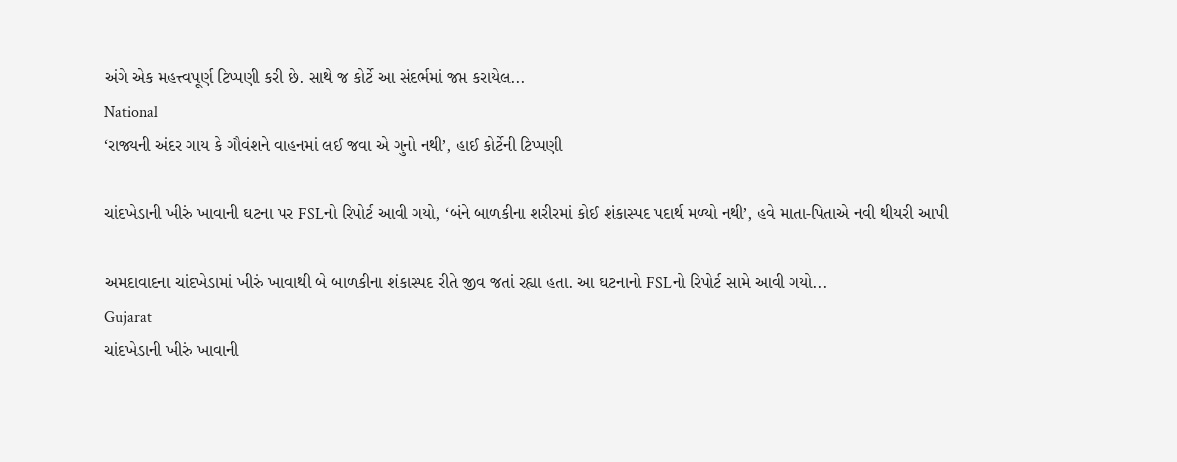અંગે એક મહત્ત્વપૂર્ણ ટિપ્પણી કરી છે. સાથે જ કોર્ટે આ સંદર્ભમાં જપ્ત કરાયેલ...
National
‘રાજ્યની અંદર ગાય કે ગૌવંશને વાહનમાં લઈ જવા એ ગુનો નથી’, હાઈ કોર્ટેની ટિપ્પણી

ચાંદખેડાની ખીરું ખાવાની ઘટના પર FSLનો રિપોર્ટ આવી ગયો, ‘બંને બાળકીના શરીરમાં કોઈ શંકાસ્પદ પદાર્થ મળ્યો નથી’, હવે માતા-પિતાએ નવી થીયરી આપી

અમદાવાદના ચાંદખેડામાં ખીરું ખાવાથી બે બાળકીના શંકાસ્પદ રીતે જીવ જતાં રહ્યા હતા. આ ઘટનાનો FSLનો રિપોર્ટ સામે આવી ગયો...
Gujarat
ચાંદખેડાની ખીરું ખાવાની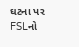ઘટના પર FSLનો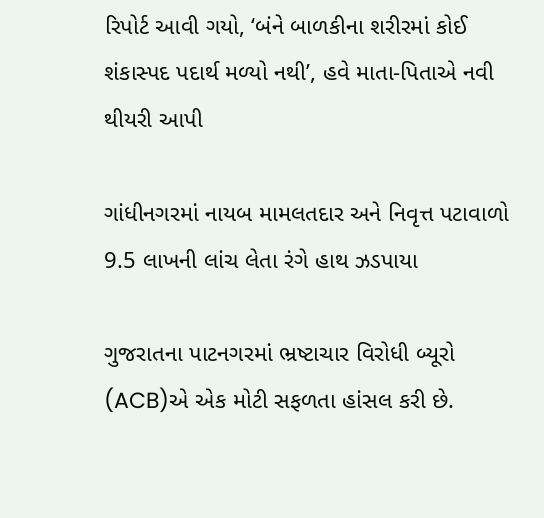રિપોર્ટ આવી ગયો, ‘બંને બાળકીના શરીરમાં કોઈ શંકાસ્પદ પદાર્થ મળ્યો નથી’, હવે માતા-પિતાએ નવી થીયરી આપી

ગાંધીનગરમાં નાયબ મામલતદાર અને નિવૃત્ત પટાવાળો 9.5 લાખની લાંચ લેતા રંગે હાથ ઝડપાયા

ગુજરાતના પાટનગરમાં ભ્રષ્ટાચાર વિરોધી બ્યૂરો (ACB)એ એક મોટી સફળતા હાંસલ કરી છે.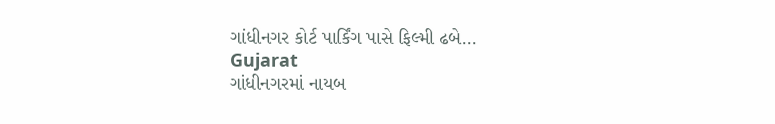ગાંધીનગર કોર્ટ પાર્કિંગ પાસે ફિલ્મી ઢબે...
Gujarat
ગાંધીનગરમાં નાયબ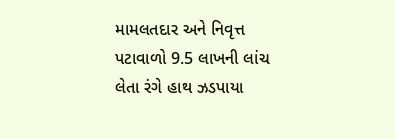મામલતદાર અને નિવૃત્ત પટાવાળો 9.5 લાખની લાંચ લેતા રંગે હાથ ઝડપાયા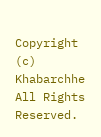Copyright (c) Khabarchhe All Rights Reserved.